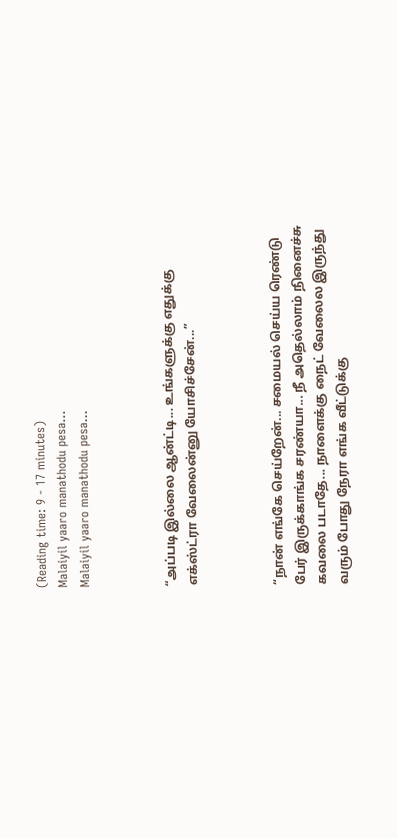(Reading time: 9 - 17 minutes)
Malaiyil yaaro manathodu pesa...
Malaiyil yaaro manathodu pesa...



“அப்படி இல்லை ஆன்ட்டி... உங்களுக்கு எதுக்கு எக்ஸ்ட்ரா வேலைன்னு யோசிச்சேன்...”



“நான் எங்கே செய்றேன்... சமையல் செய்ய ரெண்டு பேர் இருக்காங்க சரண்யா... நீ அதெல்லாம் நினைச்சு கவலை படாதே... நாளைக்கு நைட் வேலைல இருந்து வரும் போது நேரா எங்க வீட்டுக்கு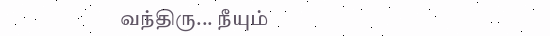வந்திரு... நீயும்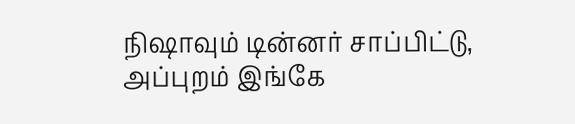நிஷாவும் டின்னர் சாப்பிட்டு, அப்புறம் இங்கே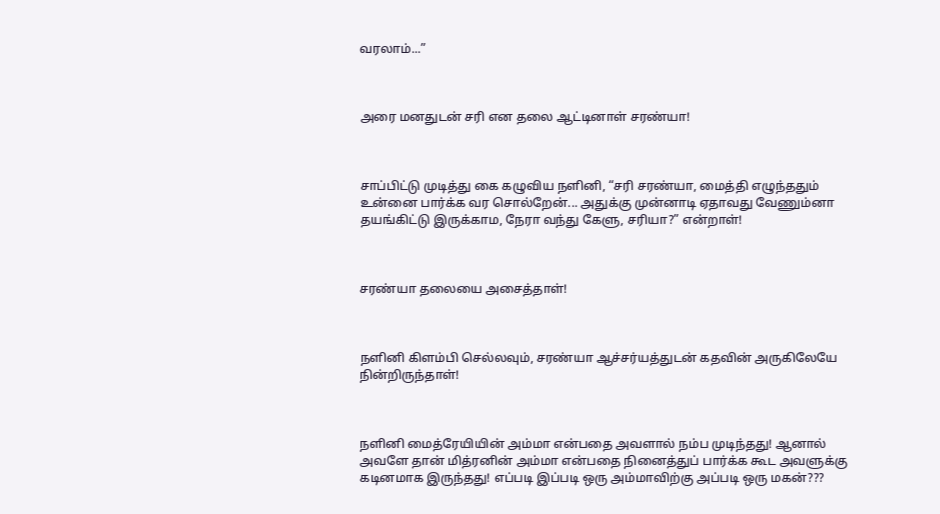வரலாம்...”



அரை மனதுடன் சரி என தலை ஆட்டினாள் சரண்யா!



சாப்பிட்டு முடித்து கை கழுவிய நளினி, “சரி சரண்யா, மைத்தி எழுந்ததும் உன்னை பார்க்க வர சொல்றேன்... அதுக்கு முன்னாடி ஏதாவது வேணும்னா தயங்கிட்டு இருக்காம, நேரா வந்து கேளு, சரியா?” என்றாள்!



சரண்யா தலையை அசைத்தாள்!



நளினி கிளம்பி செல்லவும், சரண்யா ஆச்சர்யத்துடன் கதவின் அருகிலேயே நின்றிருந்தாள்!



நளினி மைத்ரேயியின் அம்மா என்பதை அவளால் நம்ப முடிந்தது! ஆனால் அவளே தான் மித்ரனின் அம்மா என்பதை நினைத்துப் பார்க்க கூட அவளுக்கு கடினமாக இருந்தது! எப்படி இப்படி ஒரு அம்மாவிற்கு அப்படி ஒரு மகன்???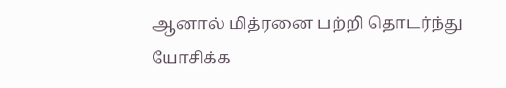ஆனால் மித்ரனை பற்றி தொடர்ந்து யோசிக்க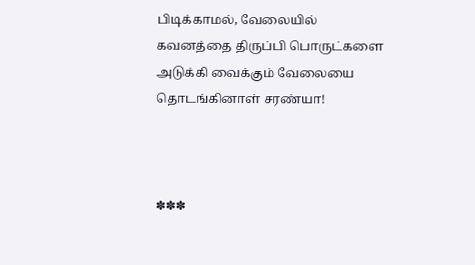பிடிக்காமல், வேலையில் கவனத்தை திருப்பி பொருட்களை அடுக்கி வைக்கும் வேலையை தொடங்கினாள் சரண்யா!



✽✽✽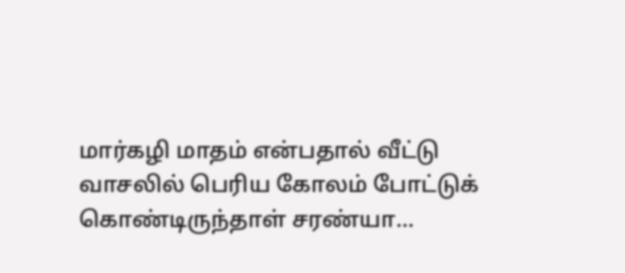மார்கழி மாதம் என்பதால் வீட்டு வாசலில் பெரிய கோலம் போட்டுக் கொண்டிருந்தாள் சரண்யா...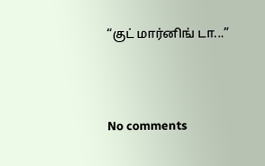“குட் மார்னிங் டா...”



No comments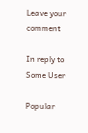Leave your comment

In reply to Some User

Popular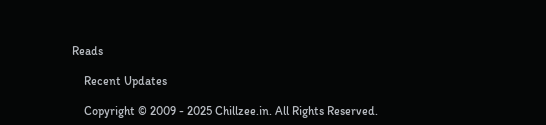Reads

    Recent Updates

    Copyright © 2009 - 2025 Chillzee.in. All Rights Reserved.